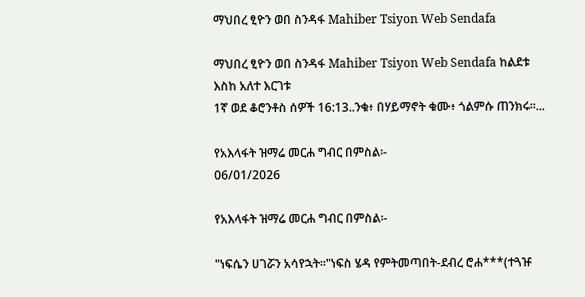ማህበረ ፂዮን ወበ ስንዳፋ Mahiber Tsiyon Web Sendafa

ማህበረ ፂዮን ወበ ስንዳፋ Mahiber Tsiyon Web Sendafa ከልደቱ እስከ አለተ እርገቱ
1ኛ ወደ ቆሮንቶስ ሰዎች 16:13..ንቁ፥ በሃይማኖት ቁሙ፥ ጎልምሱ ጠንክሩ።...

የአእላፋት ዝማሬ መርሐ ግብር በምስል፡-
06/01/2026

የአእላፋት ዝማሬ መርሐ ግብር በምስል፡-

"ነፍሴን ሀገሯን አሳየኋት።"ነፍስ ሄዳ የምትመጣበት-ደብረ ሮሐ***(ተጓዡ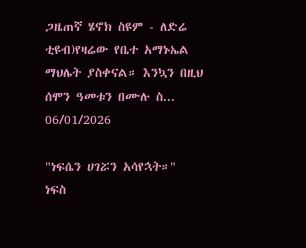ጋዜጠኛ ሄኖክ ስዩም - ለድሬ ቲዩብ)የዛሬው የቤተ አማኑኤል ማህሌት ያስቀናል። እንኳን በዚህ ሰሞን ዓመቱን በሙሉ ስ...
06/01/2026

"ነፍሴን ሀገሯን አሳየኋት።"
ነፍስ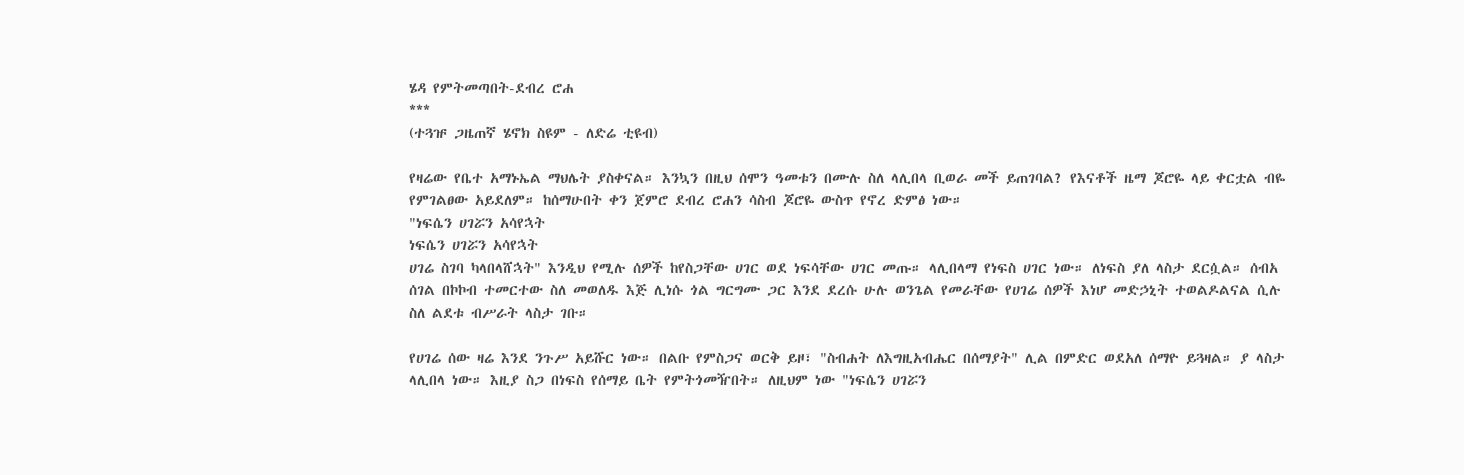ሄዳ የምትመጣበት-ደብረ ሮሐ
***
(ተጓዡ ጋዜጠኛ ሄኖክ ስዩም - ለድሬ ቲዩብ)

የዛሬው የቤተ አማኑኤል ማህሌት ያስቀናል። እንኳን በዚህ ሰሞን ዓመቱን በሙሉ ስለ ላሊበላ ቢወራ መች ይጠገባል? የእናቶች ዜማ ጆሮዬ ላይ ቀርቷል ብዬ የምገልፀው አይደለም። ከሰማሁበት ቀን ጀምሮ ደብረ ሮሐን ሳስብ ጆሮዬ ውስጥ የኖረ ድምፅ ነው።
"ነፍሴን ሀገሯን አሳየኋት
ነፍሴን ሀገሯን አሳየኋት
ሀገሬ ስገባ ካላበላሸኋት" እንዲህ የሚሉ ሰዎች ከየስጋቸው ሀገር ወደ ነፍሳቸው ሀገር መጡ። ላሊበላማ የነፍስ ሀገር ነው። ለነፍስ ያለ ላስታ ደርሷል። ሰብአ ሰገል በኮኮብ ተመርተው ስለ መወለዱ እጅ ሊነሱ ጎል ግርግሙ ጋር እንደ ደረሱ ሁሉ ወንጌል የመራቸው የሀገሬ ሰዎች እነሆ መድኃኒት ተወልዶልናል ሲሉ ስለ ልደቱ ብሥራት ላስታ ገቡ።

የሀገሬ ሰው ዛሬ እንደ ንጉሥ አይሹር ነው። በልቡ የምስጋና ወርቅ ይዞ፣ "ስብሐት ለእግዚአብሔር በሰማያት" ሊል በምድር ወደአለ ሰማዮ ይጓዛል። ያ ላስታ ላሊበላ ነው። እዚያ ስጋ በነፍስ የሰማይ ቤት የምትጎመዥበት። ለዚህም ነው "ነፍሴን ሀገሯን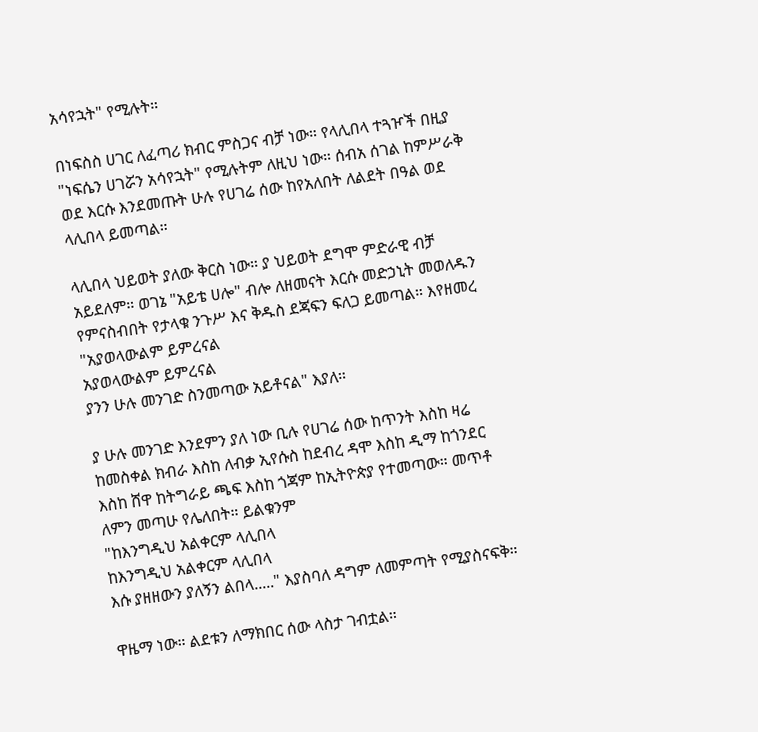አሳየኋት" የሚሉት።

በነፍስስ ሀገር ለፈጣሪ ክብር ምስጋና ብቻ ነው። የላሊበላ ተጓዦች በዚያ "ነፍሴን ሀገሯን አሳየኋት" የሚሉትም ለዚህ ነው። ሰብአ ሰገል ከምሥራቅ ወደ እርሱ እንደመጡት ሁሉ የሀገሬ ሰው ከየአለበት ለልደት በዓል ወደ ላሊበላ ይመጣል።

ላሊበላ ህይወት ያለው ቅርስ ነው። ያ ህይወት ደግሞ ምድራዊ ብቻ አይደለም። ወገኔ "አይቴ ሀሎ" ብሎ ለዘመናት እርሱ መድኃኒት መወለዱን የምናስብበት የታላቁ ንጉሥ እና ቅዱስ ደጃፍን ፍለጋ ይመጣል። እየዘመረ
"አያወላውልም ይምረናል
አያወላውልም ይምረናል
ያንን ሁሉ መንገድ ስንመጣው አይቶናል" እያለ።

ያ ሁሉ መንገድ እንደምን ያለ ነው ቢሉ የሀገሬ ሰው ከጥንት እስከ ዛሬ ከመስቀል ክብራ እስከ ለብቃ ኢየሱስ ከደብረ ዳሞ እስከ ዲማ ከጎንደር እስከ ሸዋ ከትግራይ ጫፍ እስከ ጎጃም ከኢትዮጵያ የተመጣው። መጥቶ ለምን መጣሁ የሌለበት። ይልቁንም
"ከእንግዲህ አልቀርም ላሊበላ
ከእንግዲህ አልቀርም ላሊበላ
እሱ ያዘዘውን ያለኝን ልበላ....." እያስባለ ዳግም ለመምጣት የሚያስናፍቅ።

ዋዜማ ነው። ልደቱን ለማክበር ሰው ላስታ ገብቷል።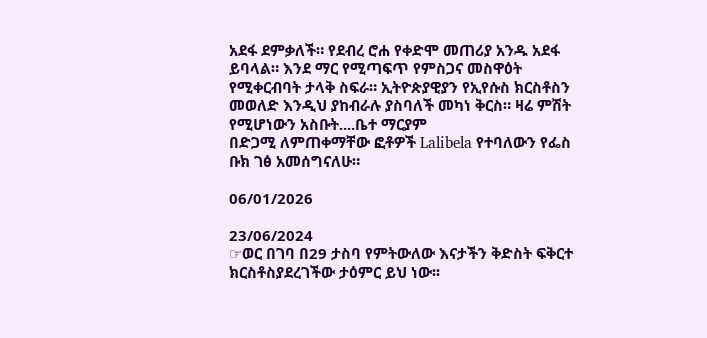አደፋ ደምቃለች። የደብረ ሮሐ የቀድሞ መጠሪያ አንዱ አደፋ ይባላል። እንደ ማር የሚጣፍጥ የምስጋና መስዋዕት የሚቀርብባት ታላቅ ስፍራ። ኢትዮጵያዊያን የኢየሱስ ክርስቶስን መወለድ እንዲህ ያከብራሉ ያስባለች መካነ ቅርስ። ዛሬ ምሽት የሚሆነውን አስቡት....ቤተ ማርያም
በድጋሚ ለምጠቀማቸው ፎቶዎች Lalibela የተባለውን የፌስ ቡክ ገፅ አመሰግናለሁ።

06/01/2026

23/06/2024
☞ወር በገባ በ29 ታስባ የምትውለው እናታችን ቅድስት ፍቅርተ ክርስቶስያደረገችው ታዕምር ይህ ነው፡፡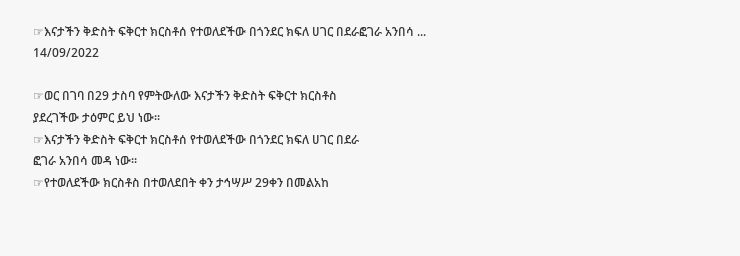☞እናታችን ቅድስት ፍቅርተ ክርስቶሰ የተወለደችው በጎንደር ክፍለ ሀገር በደራፎገራ አንበሳ ...
14/09/2022

☞ወር በገባ በ29 ታስባ የምትውለው እናታችን ቅድስት ፍቅርተ ክርስቶስ
ያደረገችው ታዕምር ይህ ነው፡፡
☞እናታችን ቅድስት ፍቅርተ ክርስቶሰ የተወለደችው በጎንደር ክፍለ ሀገር በደራ
ፎገራ አንበሳ መዳ ነው፡፡
☞የተወለደችው ክርስቶስ በተወለደበት ቀን ታኅሣሥ 29ቀን በመልአከ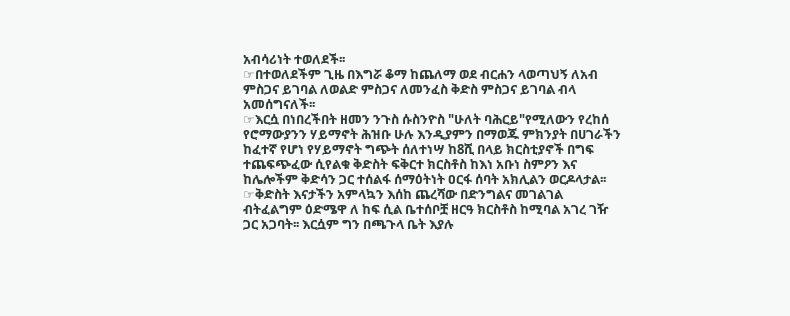አብሳሪነት ተወለደች፡፡
☞በተወለደችም ጊዜ በእግሯ ቆማ ከጨለማ ወደ ብርሐን ላወጣህኝ ለአብ
ምስጋና ይገባል ለወልድ ምስጋና ለመንፈስ ቅድስ ምስጋና ይገባል ብላ
አመሰግናለች፡፡
☞እርሷ በነበረችበት ዘመን ንጉስ ሱስንዮስ "ሁለት ባሕርይ"የሚለውን የረከሰ
የሮማውያንን ሃይማኖት ሕዝቡ ሁሉ እንዲያምን በማወጁ ምክንያት በሀገራችን
ከፈተኛ የሆነ የሃይማኖት ግጭት ሰለተነሣ ከ8ሺ በላይ ክርስቲያኖች በግፍ
ተጨፍጭፈው ሲየልቁ ቅድስት ፍቅርተ ክርስቶስ ከእነ አቡነ ስምዖን እና
ከሌሎችም ቅድሳን ጋር ተሰልፋ ሰማዕትነት ዐርፋ ሰባት አክሊልን ወርዶላታል፡፡
☞ቅድስት እናታችን አምላኳን እሰከ ጨረሻው በድንግልና መገልገል
ብትፈልግም ዕድሜዋ ለ ከፍ ሲል ቤተሰቦቿ ዘርዓ ክርስቶስ ከሚባል አገረ ገዥ
ጋር አጋባት፡፡ እርሷም ግን በጫጉላ ቤት እያሉ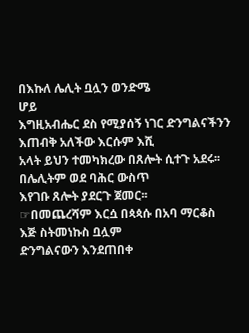በእኩለ ሌሊት ቧሏን ወንድሜ
ሆይ
እግዚአብሔር ደስ የሚያሰኝ ነገር ድንግልናችንን እጠብቅ አለችው እርሱም እሺ
አላት ይህን ተመካክረው በጸሎት ሲተጉ አደሩ፡፡ በሌሊትም ወደ ባሕር ውስጥ
እየገቡ ጸሎት ያደርጉ ጀመር፡፡
☞በመጨረሻም እርሷ በጳጳሱ በአባ ማርቆስ እጅ ስትመነኩስ ቧሏም
ድንግልናውን እንደጠበቀ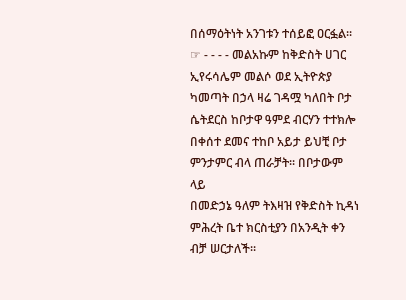በሰማዕትነት አንገቱን ተሰይፎ ዐርፏል፡፡
☞ - - - - መልአኩም ከቅድስት ሀገር
ኢየሩሳሌም መልሶ ወደ ኢትዮጵያ
ካመጣት በኃላ ዛሬ ገዳሟ ካለበት ቦታ ሴትደርስ ከቦታዋ ዓምደ ብርሃን ተተክሎ
በቀሰተ ደመና ተከቦ አይታ ይህቺ ቦታ ምንታምር ብላ ጠራቻት፡፡ በቦታውም ላይ
በመድኃኔ ዓለም ትእዛዝ የቅድስት ኪዳነ ምሕረት ቤተ ክርስቲያን በአንዲት ቀን
ብቻ ሠርታለች፡፡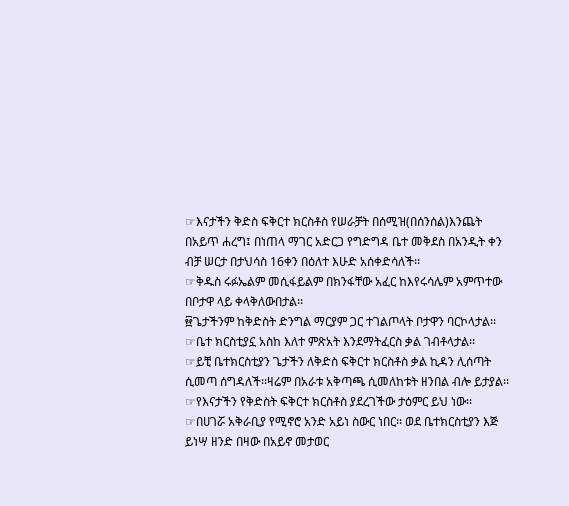☞እናታችን ቅድስ ፍቅርተ ክርስቶስ የሠራቻት በሰሚዝ(በሰንሰል)እንጨት
በአይጥ ሐረግ፤ በነጠላ ማገር አድርጋ የግድግዳ ቤተ መቅደስ በአንዲት ቀን
ብቻ ሠርታ በታህሳስ 16ቀን በዕለተ እሁድ አሰቀድሳለች፡፡
☞ቅዱስ ሩፉኤልም መሲፋይልም በክንፋቸው አፈር ከእየሩሳሌም አምጥተው
በቦታዋ ላይ ቀላቅለውበታል፡፡
፼ጌታችንም ከቅድስት ድንግል ማርያም ጋር ተገልጦላት ቦታዋን ባርኮላታል፡፡
☞ቤተ ክርስቲያኗ አስከ እለተ ምጽአት እንደማትፈርስ ቃል ገብቶላታል፡፡
☞ይቺ ቤተክርስቲያን ጌታችን ለቅድስ ፍቅርተ ክርስቶስ ቃል ኪዳን ሊሰጣት
ሲመጣ ሰግዳለች፡፡ዛሬም በአራቱ አቅጣጫ ሲመለከቱት ዘንበል ብሎ ይታያል፡፡
☞የእናታችን የቅድስት ፍቅርተ ክርስቶስ ያደረገችው ታዕምር ይህ ነው፡፡
☞በሀገሯ አቅራቢያ የሚኖሮ አንድ አይነ ስውር ነበር፡፡ ወደ ቤተክርስቲያን እጅ
ይነሣ ዘንድ በዛው በአይኖ መታወር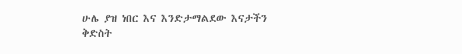ሁሌ ያዝ ነበር እና እንድታማልደው እናታችን
ቅድስት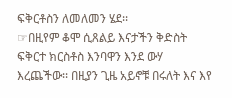ፍቅርቶስን ለመለመን ሄደ፡፡
☞በዚየም ቆሞ ሲጸልይ እናታችን ቅድስት ፍቅርተ ክርስቶስ እንባዋን እንደ ውሃ
እረጨችው፡፡ በዚያን ጊዜ አይኖቹ በሩለት እና እየ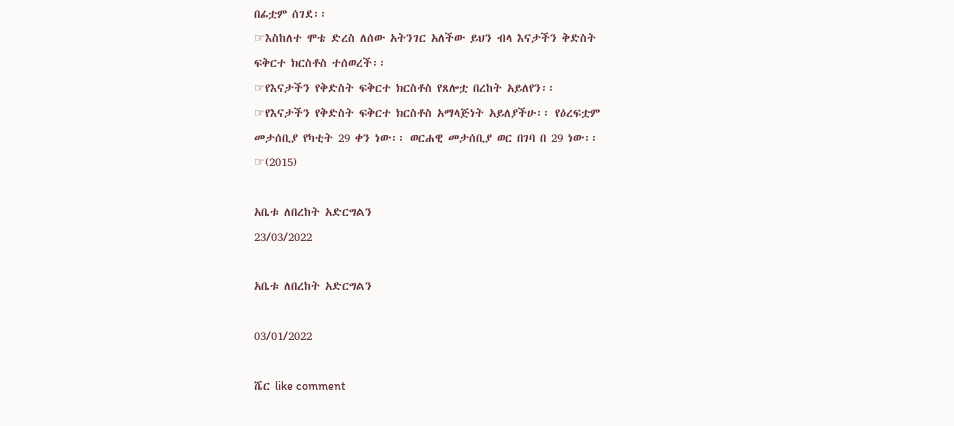በፊቷም ሰገደ፡፡
☞እስከለተ ሞቴ ድረስ ለሰው አትንገር አለችው ይህን ብላ እናታችን ቅድስት
ፍቅርተ ክርስቶስ ተሰወረች፡፡
☞የእናታችን የቅድስት ፍቅርተ ክርስቶስ የጸሎቷ በረከት አይለየን፡፡
☞የእናታችን የቅድስት ፍቅርተ ክርስቶስ አማላጅነት አይለያችሁ፡፡ የዕረፍቷም
መታሰቢያ የካቲት 29 ቀን ነው፡፡ ወርሐዊ መታሰቢያ ወር በገባ በ 29 ነው፡፡
☞(2015)

አቤቱ ለበረከት አድርግልን
23/03/2022

አቤቱ ለበረከት አድርግልን

03/01/2022

ሼር like comment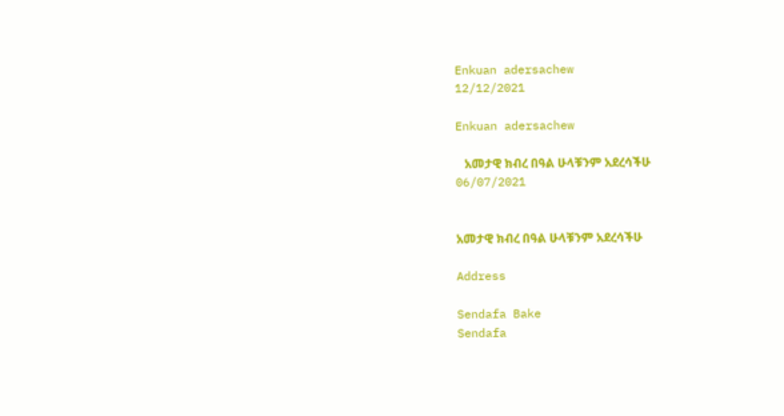Enkuan adersachew
12/12/2021

Enkuan adersachew

   አመታዊ ክብረ በዓል ሁላቹንም አደረሳችሁ
06/07/2021


አመታዊ ክብረ በዓል ሁላቹንም አደረሳችሁ

Address

Sendafa Bake
Sendafa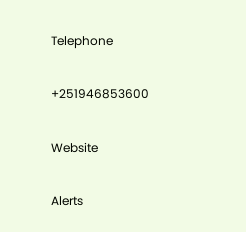Telephone

+251946853600

Website

Alerts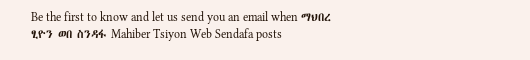Be the first to know and let us send you an email when ማህበረ ፂዮን ወበ ስንዳፋ Mahiber Tsiyon Web Sendafa posts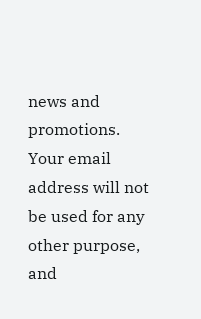news and promotions. Your email address will not be used for any other purpose, and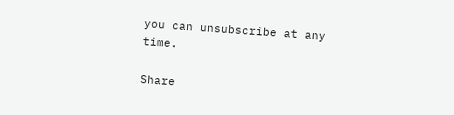you can unsubscribe at any time.

Share